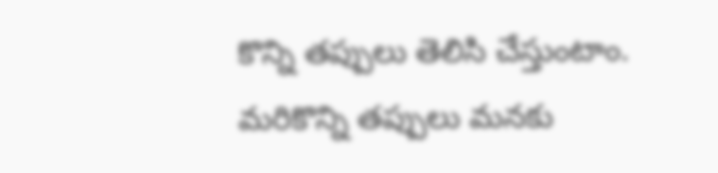కొన్ని తప్పులు తెలిసి చేస్తుంటాం. మరికొన్ని తప్పులు మనకు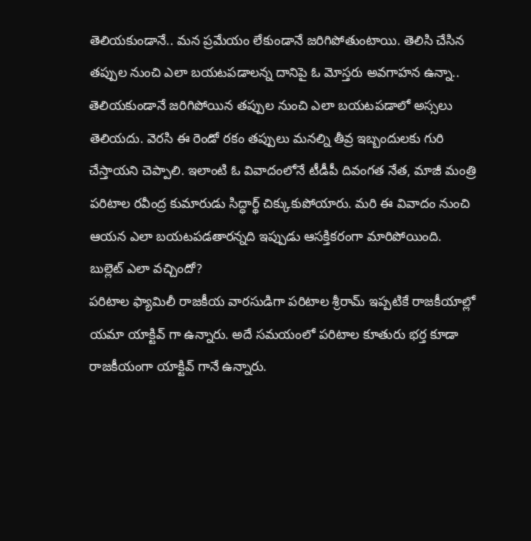తెలియకుండానే.. మన ప్రమేయం లేకుండానే జరిగిపోతుంటాయి. తెలిసి చేసిన తప్పుల నుంచి ఎలా బయటపడాలన్న దానిపై ఓ మోస్తరు అవగాహన ఉన్నా.. తెలియకుండానే జరిగిపోయిన తప్పుల నుంచి ఎలా బయటపడాలో అస్సలు తెలియదు. వెరసి ఈ రెండో రకం తప్పులు మనల్ని తీవ్ర ఇబ్బందులకు గురి చేస్తాయని చెప్పాలి. ఇలాంటి ఓ వివాదంలోనే టీడీపీ దివంగత నేత, మాజీ మంత్రి పరిటాల రవీంద్ర కుమారుడు సిద్ధార్థ్ చిక్కుకుపోయారు. మరి ఈ వివాదం నుంచి ఆయన ఎలా బయటపడతారన్నది ఇప్పుడు ఆసక్తికరంగా మారిపోయింది.
బుల్లెట్ ఎలా వచ్చిందో?
పరిటాల ఫ్యామిలీ రాజకీయ వారసుడిగా పరిటాల శ్రీరామ్ ఇప్పటికే రాజకీయాల్లో యమా యాక్టివ్ గా ఉన్నారు. అదే సమయంలో పరిటాల కూతురు భర్త కూడా రాజకీయంగా యాక్టివ్ గానే ఉన్నారు.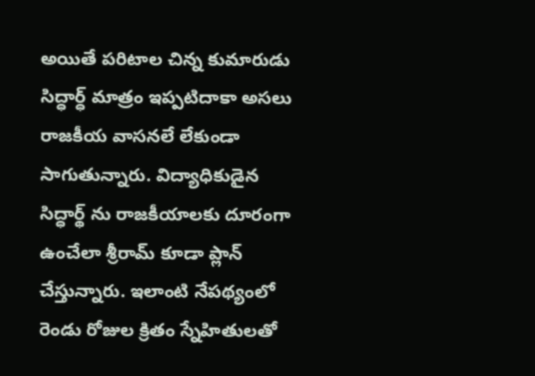అయితే పరిటాల చిన్న కుమారుడు సిద్ధార్ధ్ మాత్రం ఇప్పటిదాకా అసలు రాజకీయ వాసనలే లేకుండా సాగుతున్నారు. విద్యాధికుడైన సిద్ధార్థ్ ను రాజకీయాలకు దూరంగా ఉంచేలా శ్రీరామ్ కూడా ప్లాన్ చేస్తున్నారు. ఇలాంటి నేపథ్యంలో రెండు రోజుల క్రితం స్నేహితులతో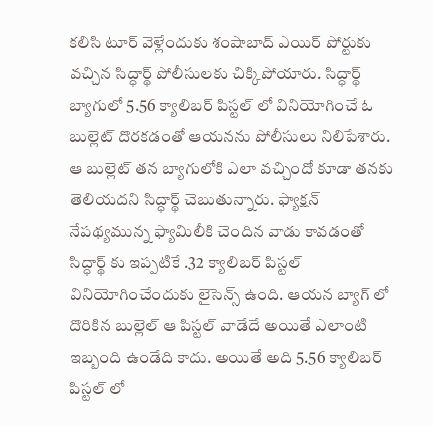కలిసి టూర్ వెళ్లేందుకు శంషాబాద్ ఎయిర్ పోర్టుకు వచ్చిన సిద్ధార్థ్ పోలీసులకు చిక్కిపోయారు. సిద్ధార్థ్ బ్యాగులో 5.56 క్యాలిబర్ పిస్టల్ లో వినియోగించే ఓ బుల్లెట్ దొరకడంతో ఆయనను పోలీసులు నిలిపేశారు. ఆ బుల్లెట్ తన బ్యాగులోకి ఎలా వచ్చిందో కూడా తనకు తెలియదని సిద్ధార్థ్ చెబుతున్నారు. ఫ్యాక్షన్ నేపథ్యమున్న ఫ్యామిలీకి చెందిన వాడు కావడంతో సిద్ధార్థ్ కు ఇప్పటికే .32 క్యాలిబర్ పిస్టల్ వినియోగించేందుకు లైసెన్స్ ఉంది. ఆయన బ్యాగ్ లో దొరికిన బుల్లెల్ ఆ పిస్టల్ వాడేదే అయితే ఎలాంటి ఇబ్బంది ఉండేది కాదు. అయితే అది 5.56 క్యాలిబర్ పిస్టల్ లో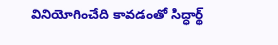వినియోగించేది కావడంతో సిద్ధార్థ్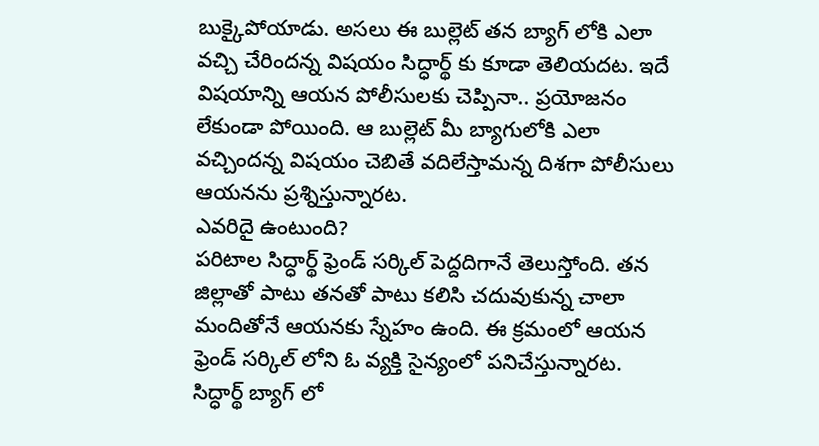బుక్కైపోయాడు. అసలు ఈ బుల్లెట్ తన బ్యాగ్ లోకి ఎలా వచ్చి చేరిందన్న విషయం సిద్ధార్థ్ కు కూడా తెలియదట. ఇదే విషయాన్ని ఆయన పోలీసులకు చెప్పినా.. ప్రయోజనం లేకుండా పోయింది. ఆ బుల్లెట్ మీ బ్యాగులోకి ఎలా వచ్చిందన్న విషయం చెబితే వదిలేస్తామన్న దిశగా పోలీసులు ఆయనను ప్రశ్నిస్తున్నారట.
ఎవరిదై ఉంటుంది?
పరిటాల సిద్ధార్థ్ ఫ్రెండ్ సర్కిల్ పెద్దదిగానే తెలుస్తోంది. తన జిల్లాతో పాటు తనతో పాటు కలిసి చదువుకున్న చాలా మందితోనే ఆయనకు స్నేహం ఉంది. ఈ క్రమంలో ఆయన ఫ్రెండ్ సర్కిల్ లోని ఓ వ్యక్తి సైన్యంలో పనిచేస్తున్నారట. సిద్ధార్థ్ బ్యాగ్ లో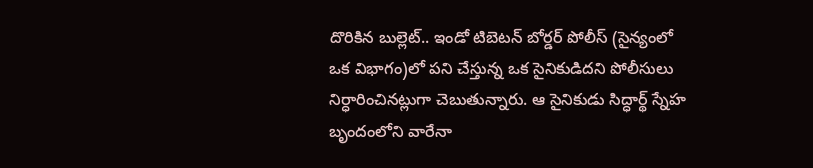దొరికిన బుల్లెట్.. ఇండో టిబెటన్ బోర్డర్ పోలీస్ (సైన్యంలో ఒక విభాగం)లో పని చేస్తున్న ఒక సైనికుడిదని పోలీసులు నిర్ధారించినట్లుగా చెబుతున్నారు. ఆ సైనికుడు సిద్ధార్థ్ స్నేహ బృందంలోని వారేనా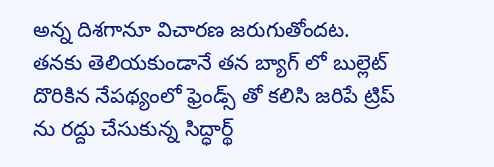అన్న దిశగానూ విచారణ జరుగుతోందట. తనకు తెలియకుండానే తన బ్యాగ్ లో బుల్లెట్ దొరికిన నేపథ్యంలో ఫ్రెండ్స్ తో కలిసి జరిపే ట్రిప్ ను రద్దు చేసుకున్న సిద్ధార్థ్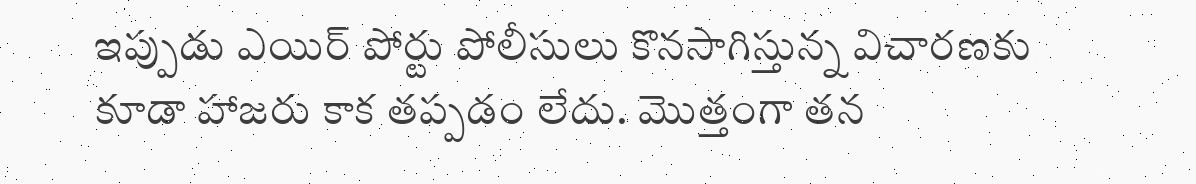ఇప్పుడు ఎయిర్ పోర్టు పోలీసులు కొనసాగిస్తున్న విచారణకు కూడా హాజరు కాక తప్పడం లేదు. మొత్తంగా తన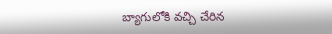బ్యాగులోకి వచ్చి చేరిన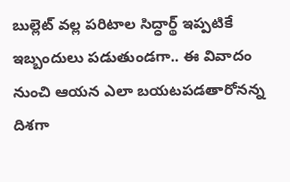బుల్లెట్ వల్ల పరిటాల సిద్ధార్థ్ ఇప్పటికే ఇబ్బందులు పడుతుండగా.. ఈ వివాదం నుంచి ఆయన ఎలా బయటపడతారోనన్న దిశగా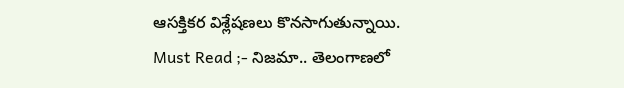ఆసక్తికర విశ్లేషణలు కొనసాగుతున్నాయి.
Must Read ;- నిజమా.. తెలంగాణలో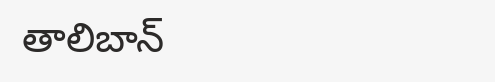తాలిబాన్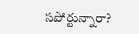సపోర్టున్నారా?